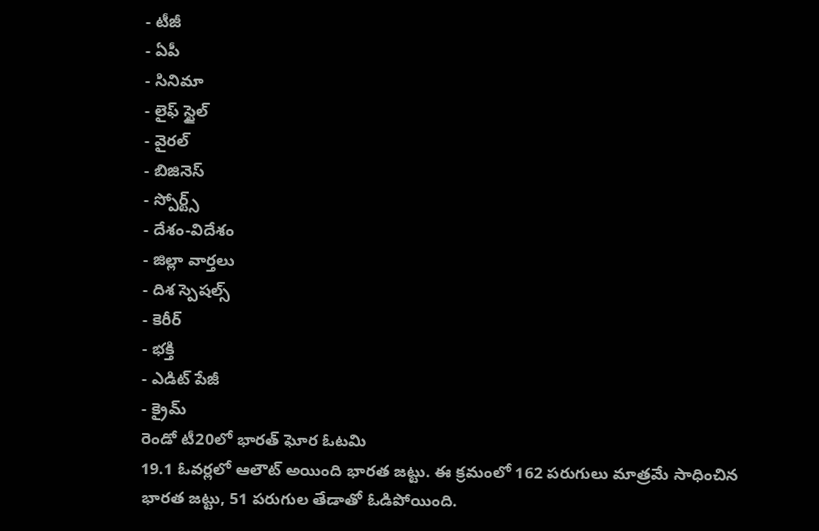- టీజీ
- ఏపీ
- సినిమా
- లైఫ్ స్టైల్
- వైరల్
- బిజినెస్
- స్పోర్ట్స్
- దేశం-విదేశం
- జిల్లా వార్తలు
- దిశ స్పెషల్స్
- కెరీర్
- భక్తి
- ఎడిట్ పేజీ
- క్రైమ్
రెండో టీ20లో భారత్ ఘోర ఓటమి
19.1 ఓవర్లలో ఆలౌట్ అయింది భారత జట్టు. ఈ క్రమంలో 162 పరుగులు మాత్రమే సాధించిన భారత జట్టు, 51 పరుగుల తేడాతో ఓడిపోయింది.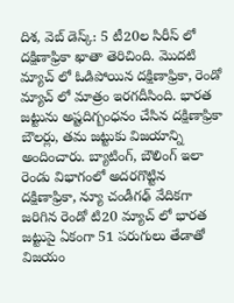దిశ, వెబ్ డెస్క్: 5 టీ20ల సిరీస్ లో దక్షిణాఫ్రికా ఖాతా తెరిచింది. మొదటి మ్యాచ్ లో ఓడిపోయిన దక్షిణాఫ్రికా, రెండో మ్యాచ్ లో మాత్రం ఇరగదీసింది. భారత జట్టును అష్టదిగ్బంధనం చేసిన దక్షిణాఫ్రికా బౌలర్లు, తమ జట్టుకు విజయాన్ని అందించారు. బ్యాటింగ్, బౌలింగ్ ఇలా రెండు విభాగంలో అదరగొట్టిన దక్షిణాఫ్రికా, న్యూ చండీగఢ్ వేదికగా జరిగిన రెండో టి20 మ్యాచ్ లో భారత జట్టుపై ఏకంగా 51 పరుగులు తేడాతో విజయం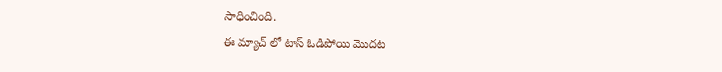సాధించింది.
ఈ మ్యాచ్ లో టాస్ ఓడిపోయి మొదట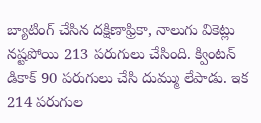బ్యాటింగ్ చేసిన దక్షిణాఫ్రికా, నాలుగు వికెట్లు నష్టపోయి 213 పరుగులు చేసింది. క్వింటన్ డికాక్ 90 పరుగులు చేసి దుమ్ము లేపాడు. ఇక 214 పరుగుల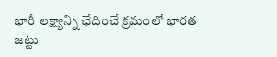భారీ లక్ష్యాన్ని ఛేదించే క్రమంలో భారత జట్టు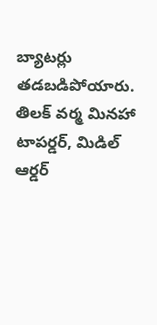బ్యాటర్లు తడబడిపోయారు. తిలక్ వర్మ మినహా టాపర్డర్, మిడిల్ ఆర్డర్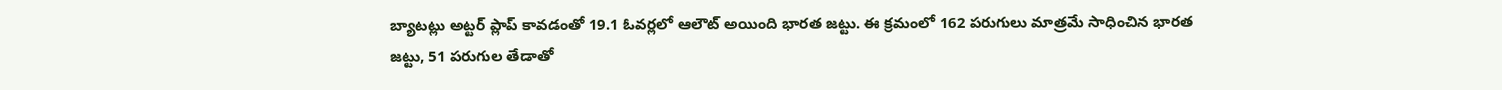బ్యాటట్లు అట్టర్ ప్లాప్ కావడంతో 19.1 ఓవర్లలో ఆలౌట్ అయింది భారత జట్టు. ఈ క్రమంలో 162 పరుగులు మాత్రమే సాధించిన భారత జట్టు, 51 పరుగుల తేడాతో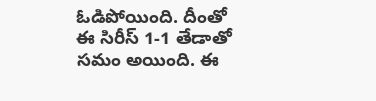ఓడిపోయింది. దీంతో ఈ సిరీస్ 1-1 తేడాతో సమం అయింది. ఈ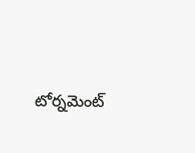టోర్నమెంట్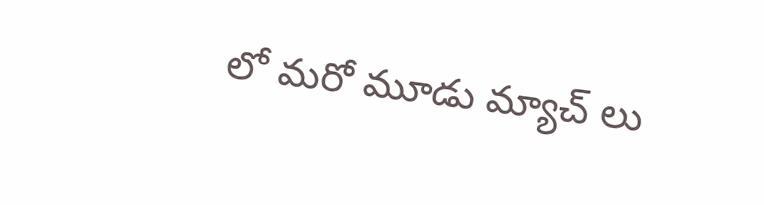లో మరో మూడు మ్యాచ్ లు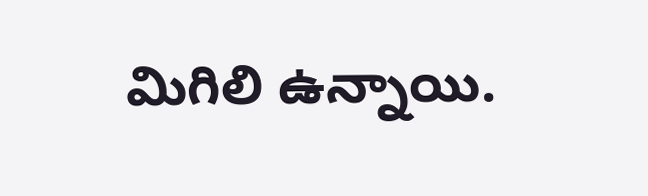మిగిలి ఉన్నాయి.